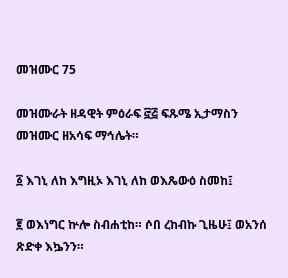መዝሙር 75

መዝሙራት ዘዳዊት ምዕራፍ ፸፭ ፍጹሜ ኢታማስን መዝሙር ዘአሳፍ ማኅሌት።

፩ እገኒ ለከ እግዚኦ እገኒ ለከ ወእጼውዕ ስመከ፤

፪ ወእነግር ኵሎ ስብሐቲከ። ሶበ ረከብኩ ጊዜሁ፤ ወአንሰ ጽድቀ እኴንን።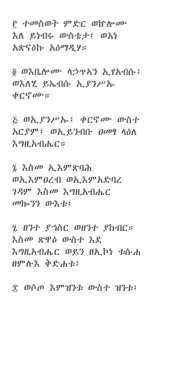፫ ተመስወት ምድር ወኵሎሙ እለ ይነብሩ ውስቴታ፤ ወአነ አጽናዕኩ አዕማዲሃ።

፬ ወእቤሎሙ ላኃጥኣን ኢየአብሱ፤ ወእለሂ ይኤብሱ ኢያንሥኡ ቀርኖሙ።

፭ ወኢያንሥኡ፤ ቀርኖሙ ውስተ አርያም፤ ወኢይንብቡ ዐመፃ ላዕለ እግዚአብሔር።

፮ እስመ ኢእምጽባሕ ወኢእምዐረብ ወኢእምአድባረ ገዳም እስመ እግዚአብሔር መኰንን ውእቱ፤

፯ ዘንተ ያኀስር ወዘንተ ያከብር። እስመ ጽዋዕ ውስተ እደ እግዚአብሔር ወይን ዘኢኮነ ቱሱሐ ዘምሉእ ቅድሐቱ፤

፰ ወሶጦ እምዝንቱ ውስተ ዝንቱ፤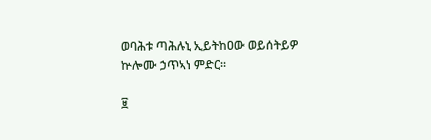ወባሕቱ ጣሕሉኒ ኢይትከዐው ወይሰትይዎ ኵሎሙ ኃጥኣነ ምድር።

፱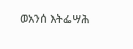ወአንሰ እትፌሣሕ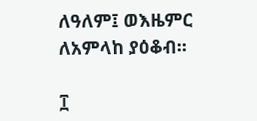ለዓለም፤ ወእዜምር ለአምላከ ያዕቆብ።

፲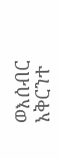ወእሰብር አቅርንተ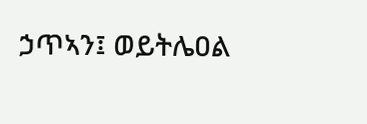ኃጥኣን፤ ወይትሌዐል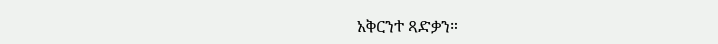አቅርንተ ጻድቃን።